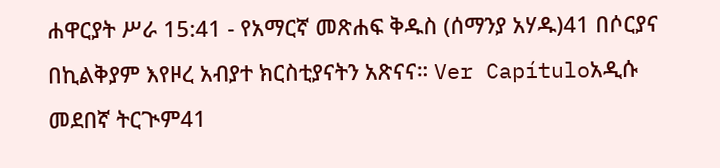ሐዋርያት ሥራ 15:41 - የአማርኛ መጽሐፍ ቅዱስ (ሰማንያ አሃዱ)41 በሶርያና በኪልቅያም እየዞረ አብያተ ክርስቲያናትን አጽናና። Ver Capítuloአዲሱ መደበኛ ትርጒም41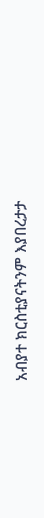አብያተ ክርስቲያናትንም እያበረታታ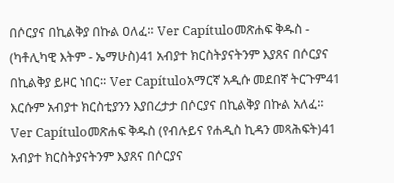በሶርያና በኪልቅያ በኩል ዐለፈ። Ver Capítuloመጽሐፍ ቅዱስ - (ካቶሊካዊ እትም - ኤማሁስ)41 አብያተ ክርስትያናትንም እያጸና በሶርያና በኪልቅያ ይዞር ነበር። Ver Capítuloአማርኛ አዲሱ መደበኛ ትርጉም41 እርሱም አብያተ ክርስቲያንን እያበረታታ በሶርያና በኪልቅያ በኩል አለፈ። Ver Capítuloመጽሐፍ ቅዱስ (የብሉይና የሐዲስ ኪዳን መጻሕፍት)41 አብያተ ክርስትያናትንም እያጸና በሶርያና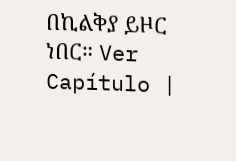በኪልቅያ ይዞር ነበር። Ver Capítulo |